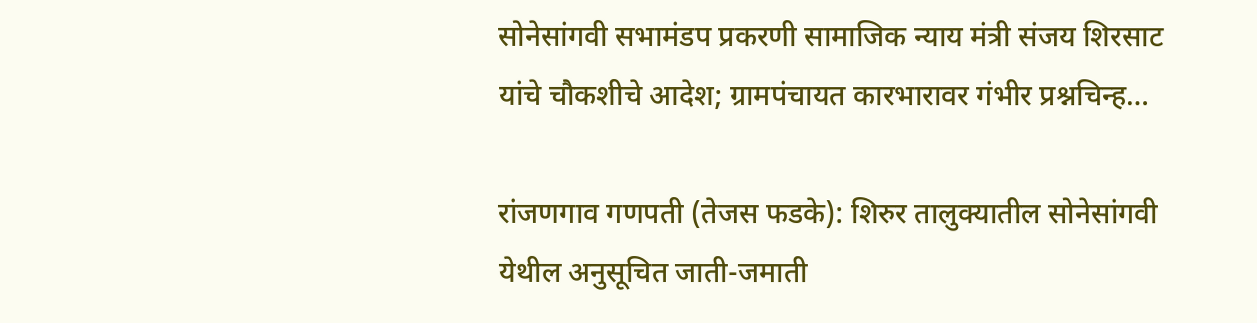सोनेसांगवी सभामंडप प्रकरणी सामाजिक न्याय मंत्री संजय शिरसाट यांचे चौकशीचे आदेश; ग्रामपंचायत कारभारावर गंभीर प्रश्नचिन्ह…

रांजणगाव गणपती (तेजस फडके): शिरुर तालुक्यातील सोनेसांगवी येथील अनुसूचित जाती-जमाती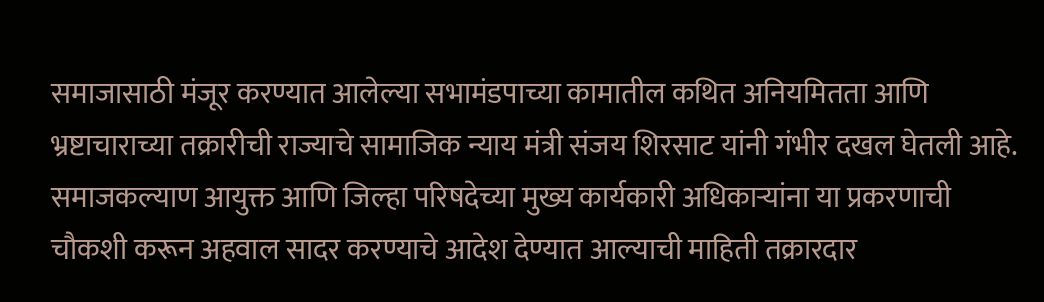समाजासाठी मंजूर करण्यात आलेल्या सभामंडपाच्या कामातील कथित अनियमितता आणि भ्रष्टाचाराच्या तक्रारीची राज्याचे सामाजिक न्याय मंत्री संजय शिरसाट यांनी गंभीर दखल घेतली आहे. समाजकल्याण आयुक्त आणि जिल्हा परिषदेच्या मुख्य कार्यकारी अधिकाऱ्यांना या प्रकरणाची चौकशी करून अहवाल सादर करण्याचे आदेश देण्यात आल्याची माहिती तक्रारदार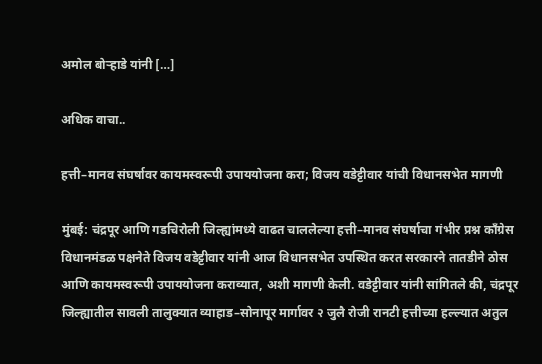अमोल बोऱ्हाडे यांनी […]

अधिक वाचा..

हत्ती–मानव संघर्षावर कायमस्वरूपी उपाययोजना करा; विजय वडेट्टीवार यांची विधानसभेत मागणी

मुंबई: चंद्रपूर आणि गडचिरोली जिल्ह्यांमध्ये वाढत चाललेल्या हत्ती–मानव संघर्षाचा गंभीर प्रश्न काँग्रेस विधानमंडळ पक्षनेते विजय वडेट्टीवार यांनी आज विधानसभेत उपस्थित करत सरकारने तातडीने ठोस आणि कायमस्वरूपी उपाययोजना कराव्यात, अशी मागणी केली. वडेट्टीवार यांनी सांगितले की, चंद्रपूर जिल्ह्यातील सावली तालुक्यात व्याहाड–सोनापूर मार्गावर २ जुलै रोजी रानटी हत्तीच्या हल्ल्यात अतुल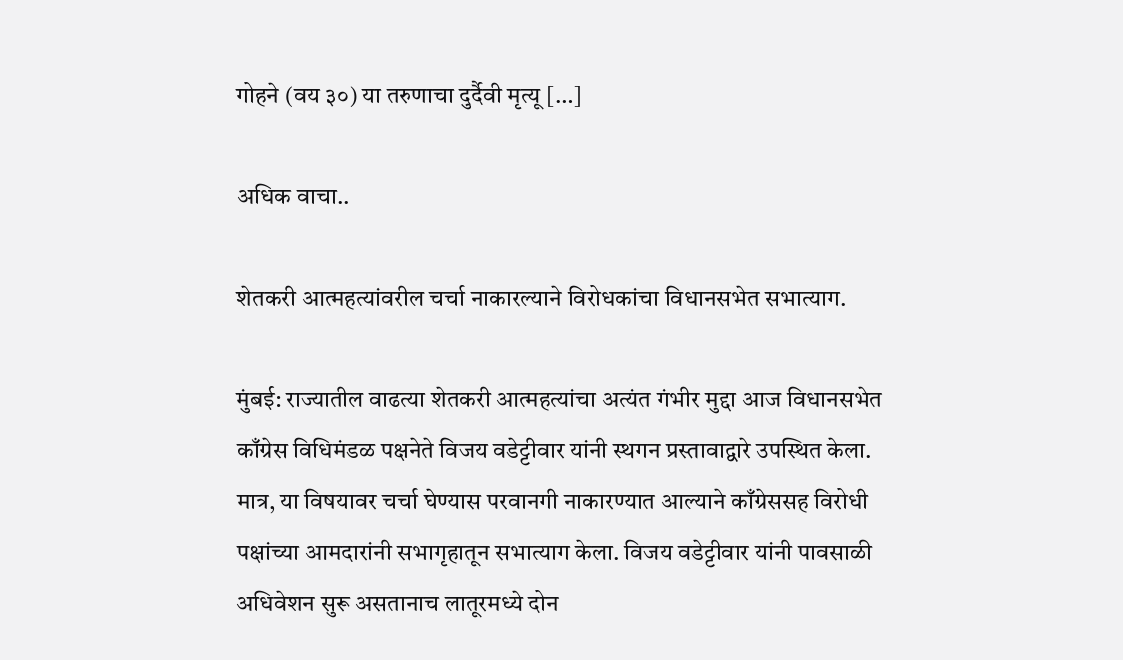गोहने (वय ३०) या तरुणाचा दुर्दैवी मृत्यू […]

अधिक वाचा..

शेतकरी आत्महत्यांवरील चर्चा नाकारल्याने विरोधकांचा विधानसभेत सभात्याग.

मुंबई: राज्यातील वाढत्या शेतकरी आत्महत्यांचा अत्यंत गंभीर मुद्दा आज विधानसभेत काँग्रेस विधिमंडळ पक्षनेते विजय वडेट्टीवार यांनी स्थगन प्रस्तावाद्वारे उपस्थित केला. मात्र, या विषयावर चर्चा घेण्यास परवानगी नाकारण्यात आल्याने काँग्रेससह विरोधी पक्षांच्या आमदारांनी सभागृहातून सभात्याग केला. विजय वडेट्टीवार यांनी पावसाळी अधिवेशन सुरू असतानाच लातूरमध्ये दोन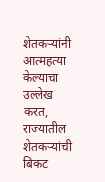शेतकऱ्यांनी आत्महत्या केल्याचा उल्लेख करत, राज्यातील शेतकऱ्यांची बिकट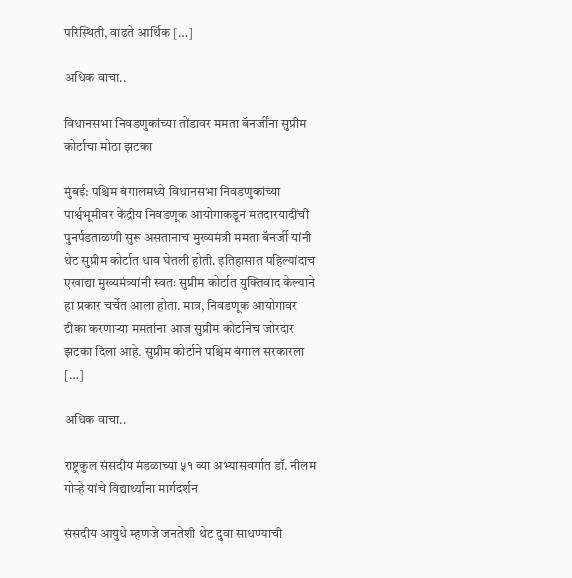परिस्थिती, वाढते आर्थिक […]

अधिक वाचा..

विधानसभा निवडणुकांच्या तोंडावर ममता बॅनर्जींना सुप्रीम कोर्टाचा मोठा झटका

मुंबई: पश्चिम बंगालमध्ये विधानसभा निवडणुकांच्या पार्श्वभूमीवर केंद्रीय निवडणूक आयोगाकडून मतदारयादींची पुनर्पडताळणी सुरू असतानाच मुख्यमंत्री ममता बॅनर्जी यांनी थेट सुप्रीम कोर्टात धाव घेतली होती. इतिहासात पहिल्यांदाच एखाद्या मुख्यमंत्र्यांनी स्वतः सुप्रीम कोर्टात युक्तिवाद केल्याने हा प्रकार चर्चेत आला होता. मात्र, निवडणूक आयोगावर टीका करणाऱ्या ममतांना आज सुप्रीम कोर्टानेच जोरदार झटका दिला आहे. सुप्रीम कोर्टाने पश्चिम बंगाल सरकारला […]

अधिक वाचा..

राष्ट्रकुल संसदीय मंडळाच्या ५१ व्या अभ्यासवर्गात डॉ. नीलम गोऱ्हे यांचे विद्यार्थ्यांना मार्गदर्शन

संसदीय आयुधे म्हणजे जनतेशी थेट दुवा साधण्याची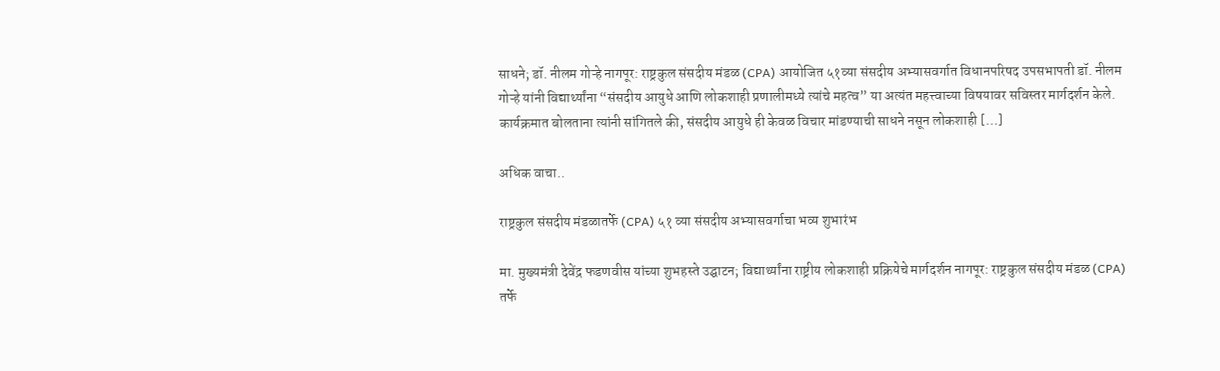साधने; डॉ. नीलम गोऱ्हे नागपूर: राष्ट्रकुल संसदीय मंडळ (CPA) आयोजित ५१व्या संसदीय अभ्यासवर्गात विधानपरिषद उपसभापती डॉ. नीलम गोऱ्हे यांनी विद्यार्थ्यांना “संसदीय आयुधे आणि लोकशाही प्रणालीमध्ये त्यांचे महत्व” या अत्यंत महत्त्वाच्या विषयावर सविस्तर मार्गदर्शन केले. कार्यक्रमात बोलताना त्यांनी सांगितले की, संसदीय आयुधे ही केवळ विचार मांडण्याची साधने नसून लोकशाही […]

अधिक वाचा..

राष्ट्रकुल संसदीय मंडळातर्फे (CPA) ५१ व्या संसदीय अभ्यासवर्गाचा भव्य शुभारंभ

मा. मुख्यमंत्री देवेंद्र फडणवीस यांच्या शुभहस्ते उद्घाटन; विद्यार्थ्यांना राष्ट्रीय लोकशाही प्रक्रियेचे मार्गदर्शन नागपूर: राष्ट्रकुल संसदीय मंडळ (CPA) तर्फे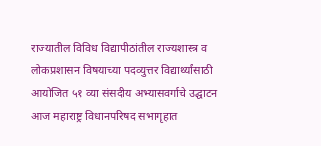राज्यातील विविध विद्यापीठांतील राज्यशास्त्र व लोकप्रशासन विषयाच्या पदव्युत्तर विद्यार्थ्यांसाठी आयोजित ५१ व्या संसदीय अभ्यासवर्गाचे उद्घाटन आज महाराष्ट्र विधानपरिषद सभागृहात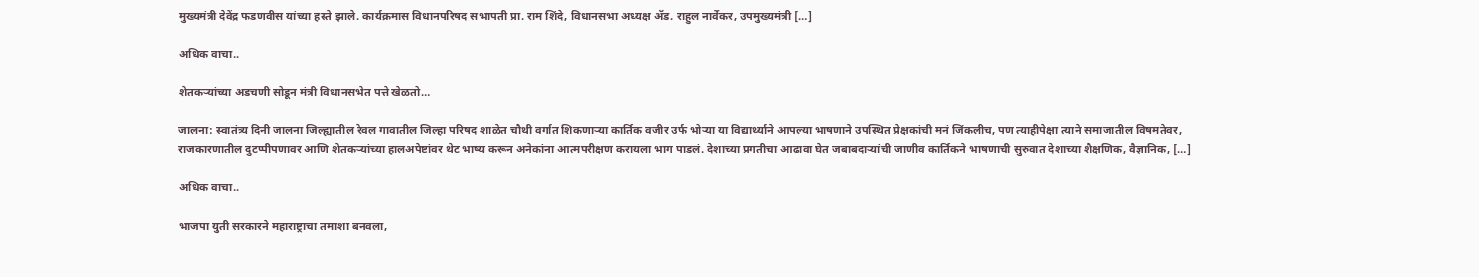मुख्यमंत्री देवेंद्र फडणवीस यांच्या हस्ते झाले. कार्यक्रमास विधानपरिषद सभापती प्रा. राम शिंदे, विधानसभा अध्यक्ष ॲड. राहुल नार्वेकर, उपमुख्यमंत्री […]

अधिक वाचा..

शेतकऱ्यांच्या अडचणी सोडून मंत्री विधानसभेत पत्ते खेळतो…

जालना: स्वातंत्र्य दिनी जालना जिल्ह्यातील रेवल गावातील जिल्हा परिषद शाळेत चौथी वर्गात शिकणाऱ्या कार्तिक वजीर उर्फ भोऱ्या या विद्यार्थ्याने आपल्या भाषणाने उपस्थित प्रेक्षकांची मनं जिंकलीच, पण त्याहीपेक्षा त्याने समाजातील विषमतेवर, राजकारणातील दुटप्पीपणावर आणि शेतकऱ्यांच्या हालअपेष्टांवर थेट भाष्य करून अनेकांना आत्मपरीक्षण करायला भाग पाडलं. देशाच्या प्रगतीचा आढावा घेत जबाबदाऱ्यांची जाणीव कार्तिकने भाषणाची सुरुवात देशाच्या शैक्षणिक, वैज्ञानिक, […]

अधिक वाचा..

भाजपा युती सरकारने महाराष्ट्राचा तमाशा बनवला,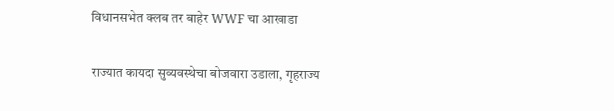विधानसभेत क्लब तर बाहेर WWF चा आखाडा

राज्यात कायदा सुव्यवस्थेचा बोजवारा उडाला, गृहराज्य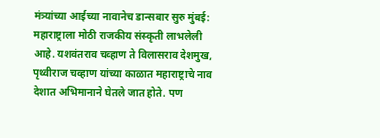मंत्र्यांच्या आईच्या नावानेच डान्सबार सुरु मुंबई: महाराष्ट्राला मोठी राजकीय संस्कृती लाभलेली आहे. यशवंतराव चव्हाण ते विलासराव देशमुख, पृथ्वीराज चव्हाण यांच्या काळात महाराष्ट्राचे नाव देशात अभिमानाने घेतले जात होते. पण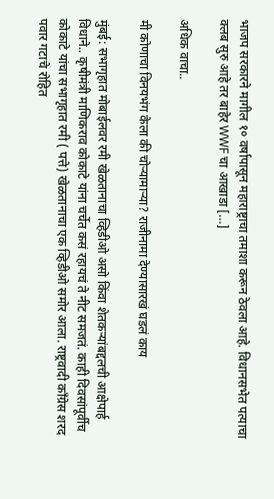भाजप सरकारने मागील १० वर्षापासून महाराष्ट्राचा तमाशा करून ठेवला आहे. विधानसभेत पत्याचा क्लब सुरु आहे तर बाहेर WWF चा आखाडा […]

अधिक वाचा..

मी कोणाचा विनयभंग केला की चोऱ्यामाऱ्या? राजीनामा देण्यासारखं घडलं काय

मुंबई: सभागृहात मोबाईलवर रमी खेळतानाचा व्हिडीओ असो किंवा शेतकऱ्यांबद्दलची आक्षेपार्ह विधाने.. कृषीमंत्री माणिकराव कोकाटे यांना चर्चेत कसं रहायचं ते नीट समजतं. काही दिवसांपूर्वीच कोकाटे यांचा सभागृहात रमी ( पत्ते) खेळतानाचा एक व्हिडीओ समोर आला. राष्ट्रवादी काँग्रेस शरद पवार गटाचे रोहित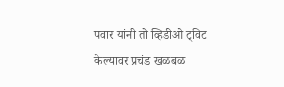पवार यांनी तो व्हिडीओ ट्विट केल्यावर प्रचंड खळबळ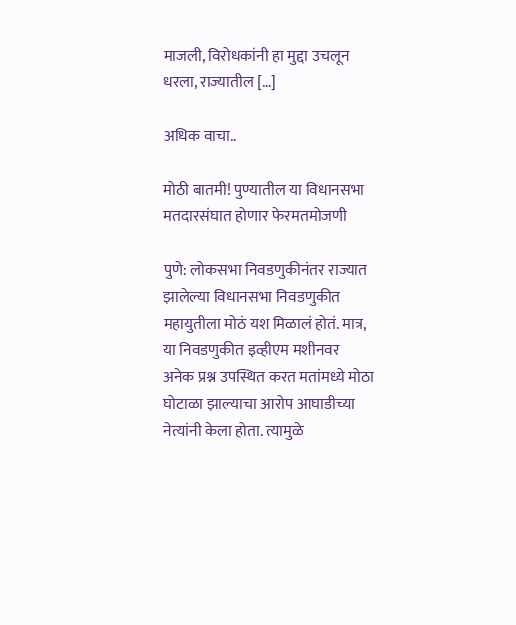माजली, विरोधकांनी हा मुद्दा उचलून धरला, राज्यातील […]

अधिक वाचा..

मोठी बातमी! पुण्यातील या विधानसभा मतदारसंघात होणार फेरमतमोजणी

पुणे: लोकसभा निवडणुकीनंतर राज्यात झालेल्या विधानसभा निवडणुकीत महायुतीला मोठं यश मिळालं होतं. मात्र, या निवडणुकीत इव्हीएम मशीनवर अनेक प्रश्न उपस्थित करत मतांमध्ये मोठा घोटाळा झाल्याचा आरोप आघाडीच्या नेत्यांनी केला होता. त्यामुळे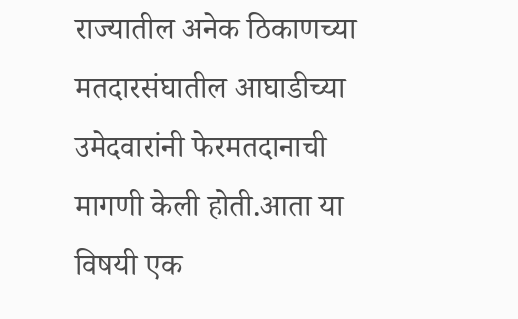राज्यातील अनेक ठिकाणच्या मतदारसंघातील आघाडीच्या उमेदवारांनी फेरमतदानाची मागणी केली होती.आता या विषयी एक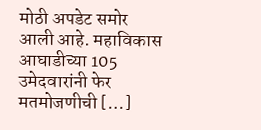मोठी अपडेट समोर आली आहे. महाविकास आघाडीच्या 105 उमेदवारांनी फेर मतमोजणीची […]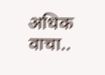अधिक वाचा..